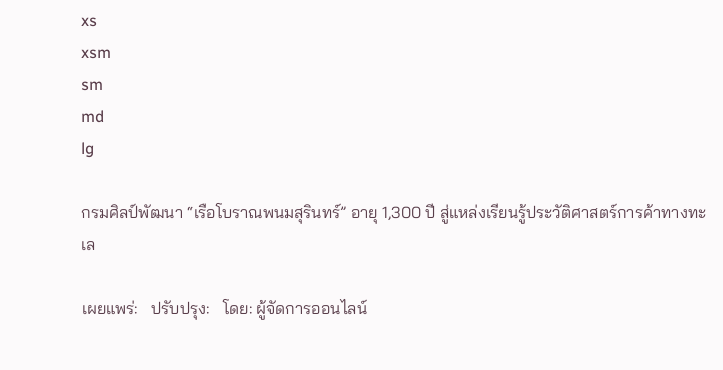xs
xsm
sm
md
lg

กรมศิลป์พัฒนา “เรือโบราณพนมสุรินทร์” อายุ 1,300 ปี สู่แหล่งเรียนรู้ประวัติศาสตร์การค้าทางทะเล

เผยแพร่:   ปรับปรุง:   โดย: ผู้จัดการออนไลน์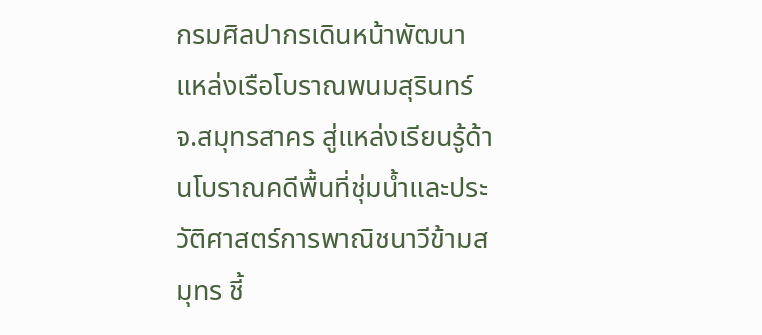กรมศิลปากรเดินหน้าพัฒนาแหล่งเรือโบราณพนมสุรินทร์ จ.สมุทรสาคร สู่แหล่งเรียนรู้ด้านโบราณคดีพื้นที่ชุ่มน้ำและประวัติศาสตร์การพาณิชนาวีข้ามสมุทร ชี้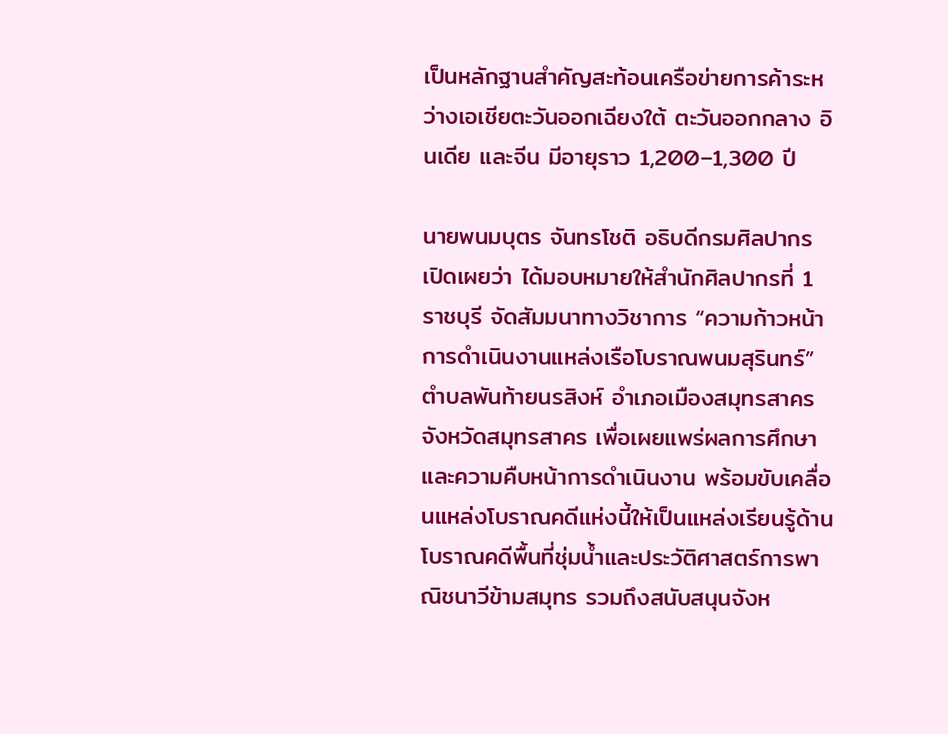เป็นหลักฐานสำคัญสะท้อนเครือข่ายการค้าระหว่างเอเชียตะวันออกเฉียงใต้ ตะวันออกกลาง อินเดีย และจีน มีอายุราว 1,200–1,300 ปี

นายพนมบุตร จันทรโชติ อธิบดีกรมศิลปากร เปิดเผยว่า ได้มอบหมายให้สำนักศิลปากรที่ 1 ราชบุรี จัดสัมมนาทางวิชาการ “ความก้าวหน้าการดำเนินงานแหล่งเรือโบราณพนมสุรินทร์” ตำบลพันท้ายนรสิงห์ อำเภอเมืองสมุทรสาคร จังหวัดสมุทรสาคร เพื่อเผยแพร่ผลการศึกษาและความคืบหน้าการดำเนินงาน พร้อมขับเคลื่อนแหล่งโบราณคดีแห่งนี้ให้เป็นแหล่งเรียนรู้ด้านโบราณคดีพื้นที่ชุ่มน้ำและประวัติศาสตร์การพาณิชนาวีข้ามสมุทร รวมถึงสนับสนุนจังห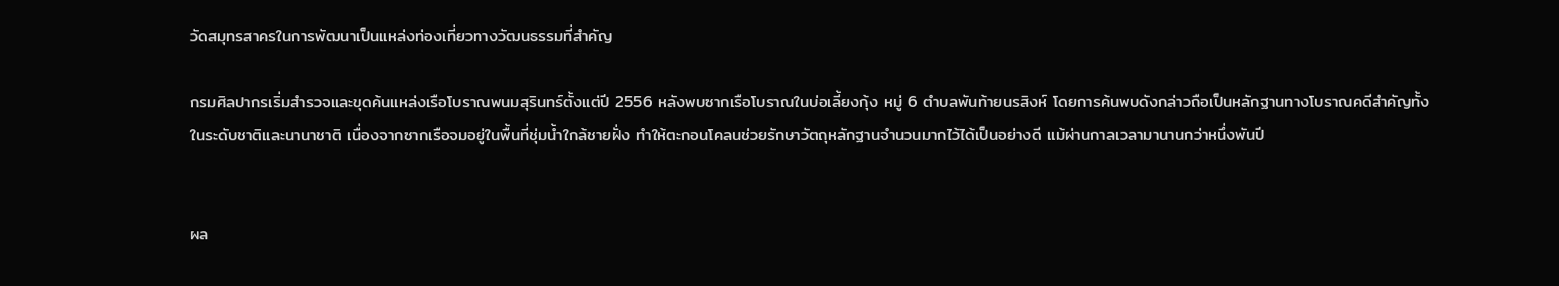วัดสมุทรสาครในการพัฒนาเป็นแหล่งท่องเที่ยวทางวัฒนธรรมที่สำคัญ

กรมศิลปากรเริ่มสำรวจและขุดค้นแหล่งเรือโบราณพนมสุรินทร์ตั้งแต่ปี 2556 หลังพบซากเรือโบราณในบ่อเลี้ยงกุ้ง หมู่ 6 ตำบลพันท้ายนรสิงห์ โดยการค้นพบดังกล่าวถือเป็นหลักฐานทางโบราณคดีสำคัญทั้งในระดับชาติและนานาชาติ เนื่องจากซากเรือจมอยู่ในพื้นที่ชุ่มน้ำใกล้ชายฝั่ง ทำให้ตะกอนโคลนช่วยรักษาวัตถุหลักฐานจำนวนมากไว้ได้เป็นอย่างดี แม้ผ่านกาลเวลามานานกว่าหนึ่งพันปี


ผล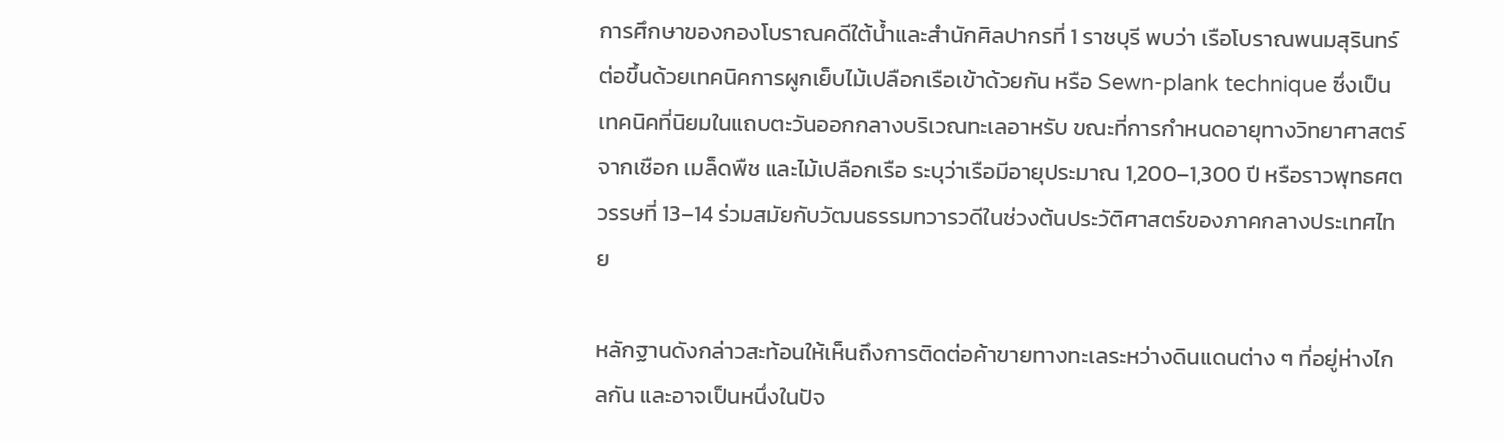การศึกษาของกองโบราณคดีใต้น้ำและสำนักศิลปากรที่ 1 ราชบุรี พบว่า เรือโบราณพนมสุรินทร์ต่อขึ้นด้วยเทคนิคการผูกเย็บไม้เปลือกเรือเข้าด้วยกัน หรือ Sewn-plank technique ซึ่งเป็นเทคนิคที่นิยมในแถบตะวันออกกลางบริเวณทะเลอาหรับ ขณะที่การกำหนดอายุทางวิทยาศาสตร์จากเชือก เมล็ดพืช และไม้เปลือกเรือ ระบุว่าเรือมีอายุประมาณ 1,200–1,300 ปี หรือราวพุทธศตวรรษที่ 13–14 ร่วมสมัยกับวัฒนธรรมทวารวดีในช่วงต้นประวัติศาสตร์ของภาคกลางประเทศไทย

หลักฐานดังกล่าวสะท้อนให้เห็นถึงการติดต่อค้าขายทางทะเลระหว่างดินแดนต่าง ๆ ที่อยู่ห่างไกลกัน และอาจเป็นหนึ่งในปัจ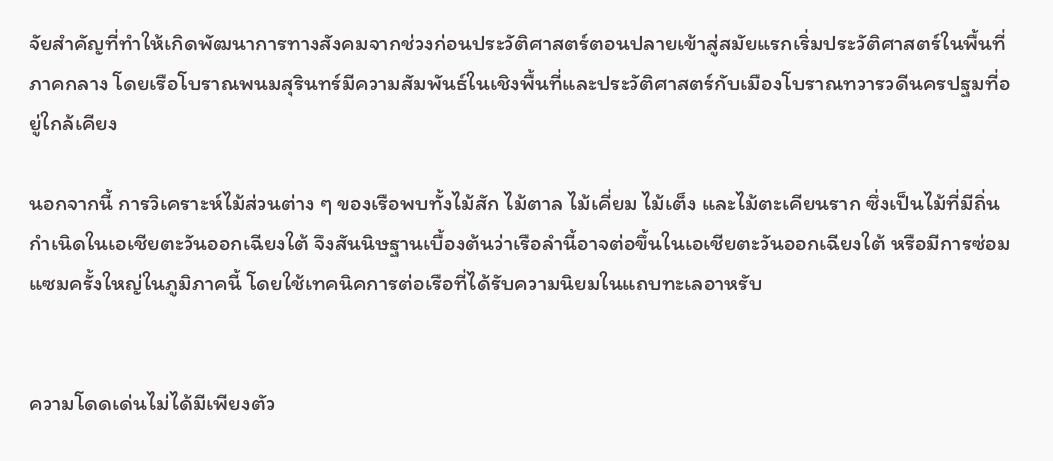จัยสำคัญที่ทำให้เกิดพัฒนาการทางสังคมจากช่วงก่อนประวัติศาสตร์ตอนปลายเข้าสู่สมัยแรกเริ่มประวัติศาสตร์ในพื้นที่ภาคกลาง โดยเรือโบราณพนมสุรินทร์มีความสัมพันธ์ในเชิงพื้นที่และประวัติศาสตร์กับเมืองโบราณทวารวดีนครปฐมที่อยู่ใกล้เคียง

นอกจากนี้ การวิเคราะห์ไม้ส่วนต่าง ๆ ของเรือพบทั้งไม้สัก ไม้ตาล ไม้เคี่ยม ไม้เต็ง และไม้ตะเคียนราก ซึ่งเป็นไม้ที่มีถิ่นกำเนิดในเอเชียตะวันออกเฉียงใต้ จึงสันนิษฐานเบื้องต้นว่าเรือลำนี้อาจต่อขึ้นในเอเชียตะวันออกเฉียงใต้ หรือมีการซ่อมแซมครั้งใหญ่ในภูมิภาคนี้ โดยใช้เทคนิคการต่อเรือที่ได้รับความนิยมในแถบทะเลอาหรับ


ความโดดเด่นไม่ได้มีเพียงตัว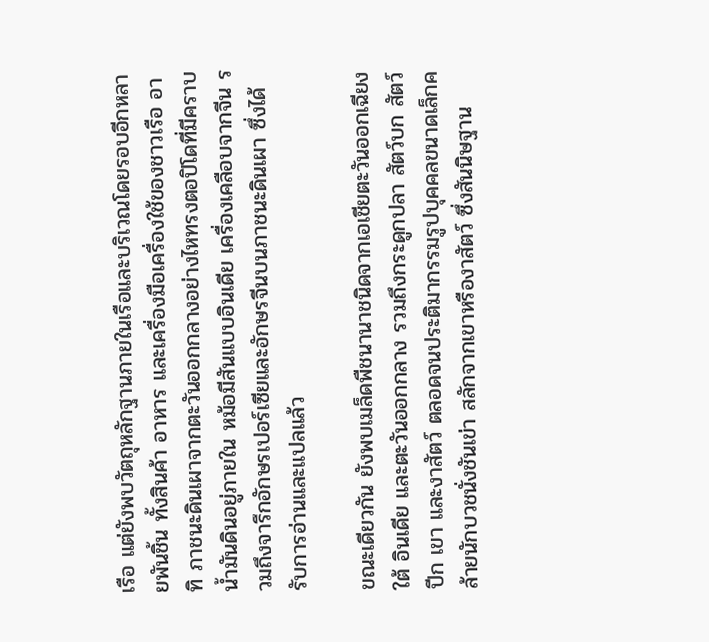เรือ แต่ยังพบวัตถุหลักฐานภายในเรือและบริเวณโดยรอบอีกหลายพันชิ้น ทั้งสินค้า อาหาร และเครื่องมือเครื่องใช้ของชาวเรือ อาทิ ภาชนะดินเผาจากตะวันออกกลางอย่างไหทรงตอปิโดที่มีคราบน้ำมันดินอยู่ภายใน หม้อมีสันแบบอินเดีย เครื่องเคลือบจากจีน รวมถึงจารึกอักษรเปอร์เซียและอักษรจีนบนภาชนะดินเผา ซึ่งได้รับการอ่านและแปลแล้ว

ขณะเดียวกัน ยังพบเมล็ดพืชนานาชนิดจากเอเชียตะวันออกเฉียงใต้ อินเดีย และตะวันออกกลาง รวมถึงกระดูกปลา สัตว์บก สัตว์ปีก เขา และงาสัตว์ ตลอดจนประติมากรรมรูปบุคคลขนาดเล็กคล้ายนักบวชนั่งชันเข่า สลักจากเขาหรืองาสัตว์ ซึ่งสันนิษฐาน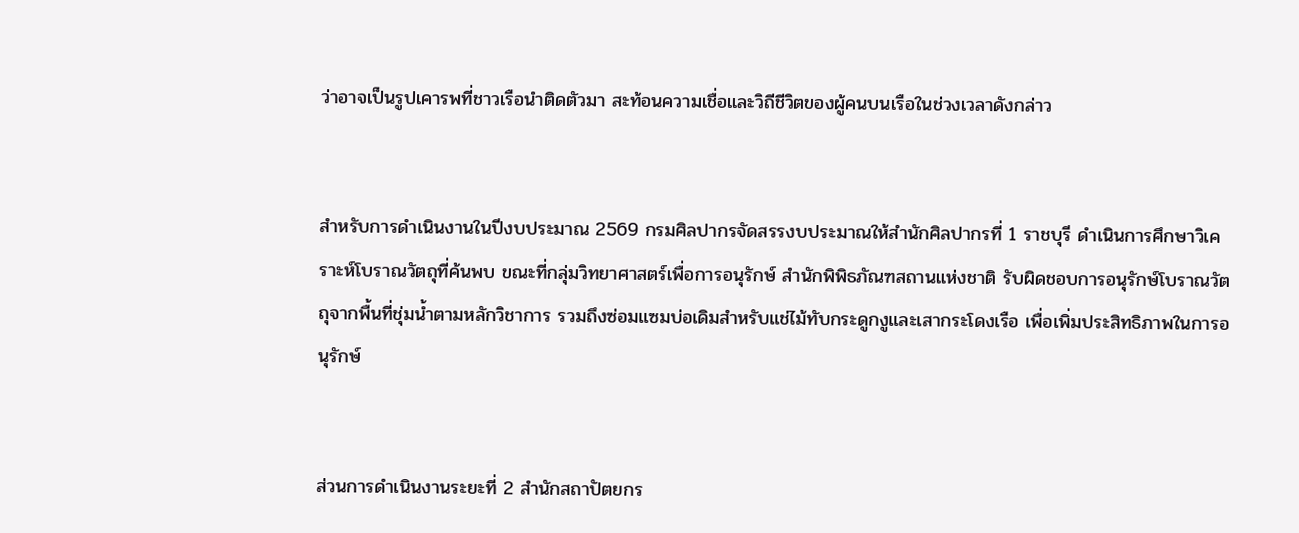ว่าอาจเป็นรูปเคารพที่ชาวเรือนำติดตัวมา สะท้อนความเชื่อและวิถีชีวิตของผู้คนบนเรือในช่วงเวลาดังกล่าว


สำหรับการดำเนินงานในปีงบประมาณ 2569 กรมศิลปากรจัดสรรงบประมาณให้สำนักศิลปากรที่ 1 ราชบุรี ดำเนินการศึกษาวิเคราะห์โบราณวัตถุที่ค้นพบ ขณะที่กลุ่มวิทยาศาสตร์เพื่อการอนุรักษ์ สำนักพิพิธภัณฑสถานแห่งชาติ รับผิดชอบการอนุรักษ์โบราณวัตถุจากพื้นที่ชุ่มน้ำตามหลักวิชาการ รวมถึงซ่อมแซมบ่อเดิมสำหรับแช่ไม้ทับกระดูกงูและเสากระโดงเรือ เพื่อเพิ่มประสิทธิภาพในการอนุรักษ์


ส่วนการดำเนินงานระยะที่ 2 สำนักสถาปัตยกร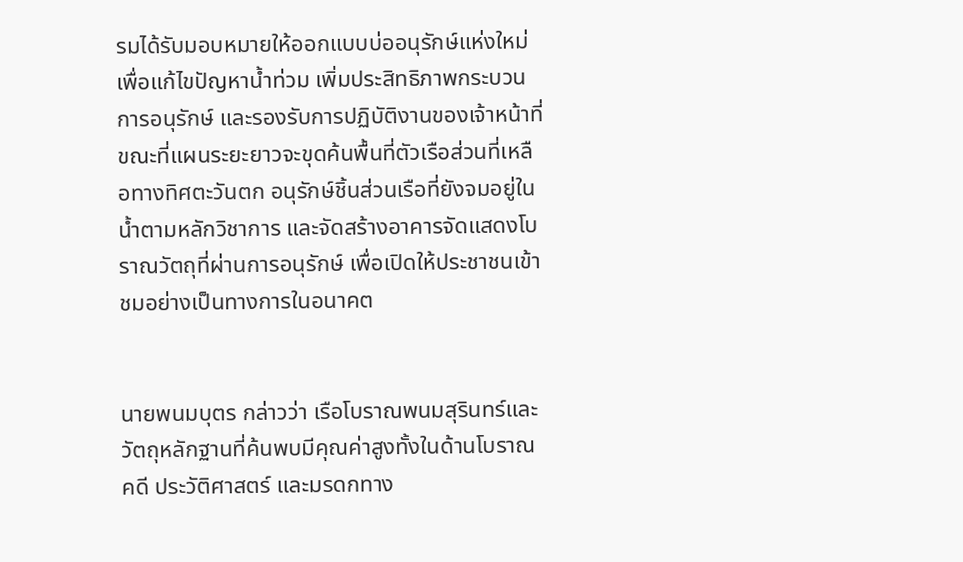รมได้รับมอบหมายให้ออกแบบบ่ออนุรักษ์แห่งใหม่ เพื่อแก้ไขปัญหาน้ำท่วม เพิ่มประสิทธิภาพกระบวนการอนุรักษ์ และรองรับการปฏิบัติงานของเจ้าหน้าที่ ขณะที่แผนระยะยาวจะขุดค้นพื้นที่ตัวเรือส่วนที่เหลือทางทิศตะวันตก อนุรักษ์ชิ้นส่วนเรือที่ยังจมอยู่ในน้ำตามหลักวิชาการ และจัดสร้างอาคารจัดแสดงโบราณวัตถุที่ผ่านการอนุรักษ์ เพื่อเปิดให้ประชาชนเข้าชมอย่างเป็นทางการในอนาคต


นายพนมบุตร กล่าวว่า เรือโบราณพนมสุรินทร์และวัตถุหลักฐานที่ค้นพบมีคุณค่าสูงทั้งในด้านโบราณคดี ประวัติศาสตร์ และมรดกทาง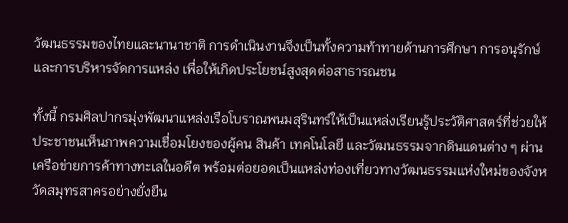วัฒนธรรมของไทยและนานาชาติ การดำเนินงานจึงเป็นทั้งความท้าทายด้านการศึกษา การอนุรักษ์ และการบริหารจัดการแหล่ง เพื่อให้เกิดประโยชน์สูงสุดต่อสาธารณชน

ทั้งนี้ กรมศิลปากรมุ่งพัฒนาแหล่งเรือโบราณพนมสุรินทร์ให้เป็นแหล่งเรียนรู้ประวัติศาสตร์ที่ช่วยให้ประชาชนเห็นภาพความเชื่อมโยงของผู้คน สินค้า เทคโนโลยี และวัฒนธรรมจากดินแดนต่าง ๆ ผ่านเครือข่ายการค้าทางทะเลในอดีต พร้อมต่อยอดเป็นแหล่งท่องเที่ยวทางวัฒนธรรมแห่งใหม่ของจังหวัดสมุทรสาครอย่างยั่งยืน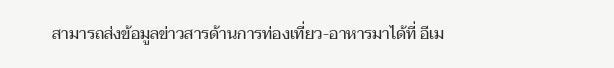สามารถส่งข้อมูลข่าวสารด้านการท่องเที่ยว-อาหารมาได้ที่ อีเม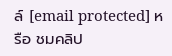ล์ [email protected] หรือ ชมคลิป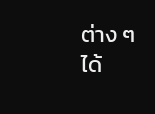ต่าง ๆ ได้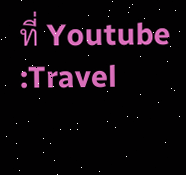ที่ Youtube :Travel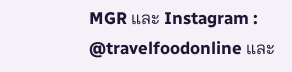MGR และ Instagram : @travelfoodonline และ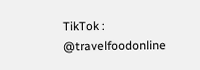TikTok : @travelfoodonline